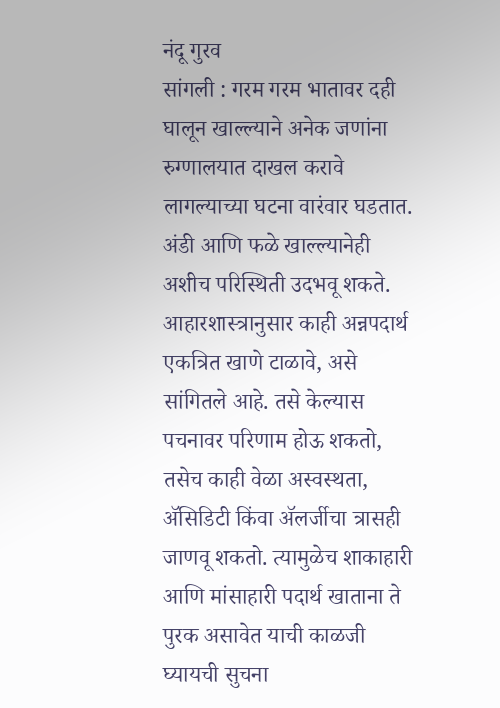नंदू गुरव
सांगली : गरम गरम भातावर दही घालून खाल्ल्याने अनेक जणांना रुग्णालयात दाखल करावे लागल्याच्या घटना वारंवार घडतात. अंडी आणि फळे खाल्ल्यानेही अशीच परिस्थिती उदभवू शकते. आहारशास्त्रानुसार काही अन्नपदार्थ एकत्रित खाणे टाळावे, असे सांगितले आहे. तसे केल्यास पचनावर परिणाम होऊ शकतो, तसेच काही वेळा अस्वस्थता, ॲसिडिटी किंवा ॲलर्जीचा त्रासही जाणवू शकतो. त्यामुळेच शाकाहारी आणि मांसाहारी पदार्थ खाताना ते पुरक असावेत याची काळजी घ्यायची सुचना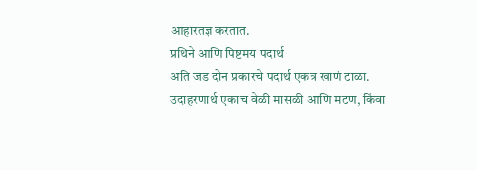आहारतज्ञ करतात.
प्रथिने आणि पिष्टमय पदार्थ
अति जड दोन प्रकारचे पदार्थ एकत्र खाणं टाळा. उदाहरणार्थ एकाच वेळी मासळी आणि मटण, किंवा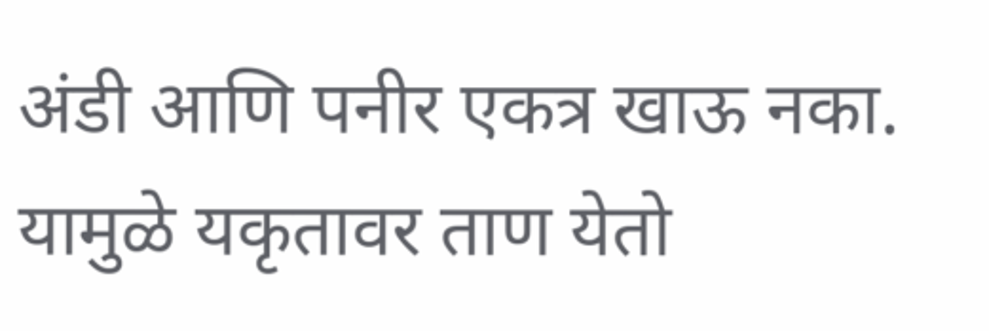अंडी आणि पनीर एकत्र खाऊ नका. यामुळे यकृतावर ताण येतो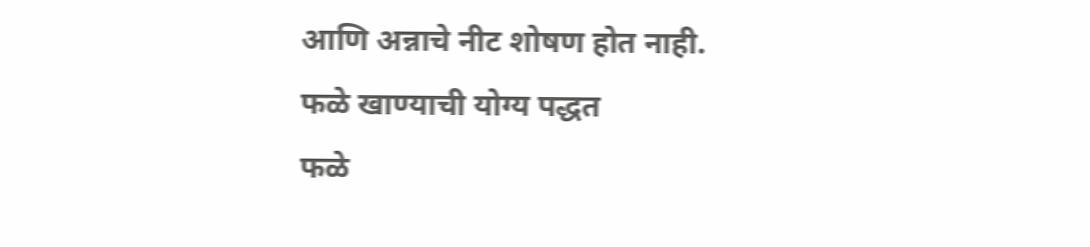आणि अन्नाचे नीट शोषण होत नाही.
फळे खाण्याची योग्य पद्धत
फळे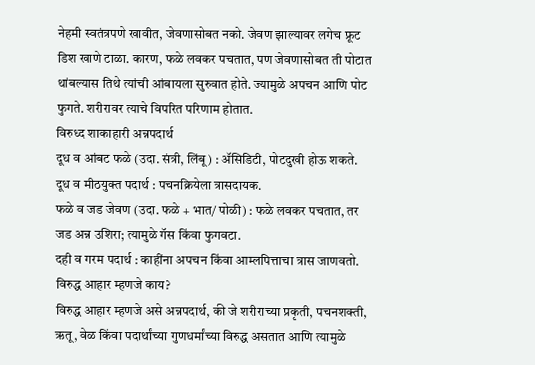नेहमी स्वतंत्रपणे खावीत, जेवणासोबत नको. जेवण झाल्यावर लगेच फ्रूट डिश खाणे टाळा. कारण, फळे लवकर पचतात, पण जेवणासोबत ती पोटात थांबल्यास तिथे त्यांची आंबायला सुरुवात होते. ज्यामुळे अपचन आणि पोट फुगते. शरीरावर त्याचे विपरित परिणाम होतात.
विरुध्द शाकाहारी अन्नपदार्थ
दूध व आंबट फळे (उदा. संत्री, लिंबू) : ॲसिडिटी, पोटदुखी होऊ शकते.
दूध व मीठयुक्त पदार्थ : पचनक्रियेला त्रासदायक.
फळे व जड जेवण (उदा. फळे + भात/ पोळी) : फळे लवकर पचतात, तर जड अन्न उशिरा; त्यामुळे गॅस किंवा फुगवटा.
दही व गरम पदार्थ : काहींना अपचन किंवा आम्लपित्ताचा त्रास जाणवतो.
विरुद्ध आहार म्हणजे काय?
विरुद्ध आहार म्हणजे असे अन्नपदार्थ, की जे शरीराच्या प्रकृती, पचनशक्ती, ऋतू, वेळ किंवा पदार्थांच्या गुणधर्मांच्या विरुद्ध असतात आणि त्यामुळे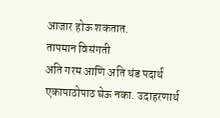आजार होऊ शकतात.
तापमान विसंगती
अति गरम आणि अति थंड पदार्थ एकापाठोपाठ घेऊ नका. उदाहरणार्थ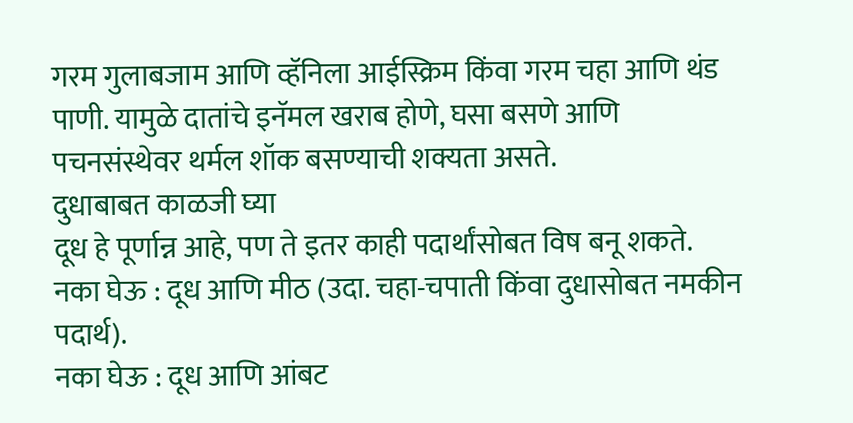गरम गुलाबजाम आणि व्हॅनिला आईस्क्रिम किंवा गरम चहा आणि थंड पाणी. यामुळे दातांचे इनॅमल खराब होणे, घसा बसणे आणि पचनसंस्थेवर थर्मल शॉक बसण्याची शक्यता असते.
दुधाबाबत काळजी घ्या
दूध हे पूर्णान्न आहे, पण ते इतर काही पदार्थांसोबत विष बनू शकते.
नका घेऊ : दूध आणि मीठ (उदा. चहा-चपाती किंवा दुधासोबत नमकीन पदार्थ).
नका घेऊ : दूध आणि आंबट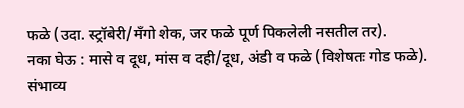फळे (उदा. स्ट्रॉबेरी/मँगो शेक, जर फळे पूर्ण पिकलेली नसतील तर).
नका घेऊ : मासे व दूध, मांस व दही/दूध, अंडी व फळे (विशेषतः गोड फळे).
संभाव्य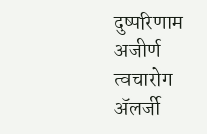दुष्परिणाम
अजीर्ण
त्वचारोग
ॲलर्जी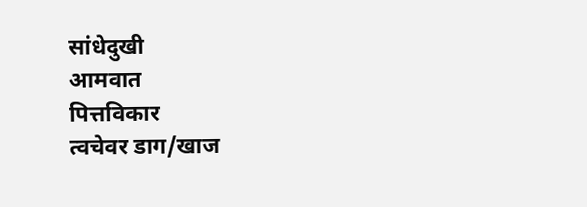सांधेदुखी
आमवात
पित्तविकार
त्वचेवर डाग/खाज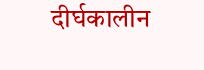दीर्घकालीन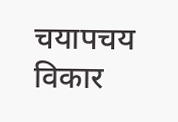चयापचय विकार